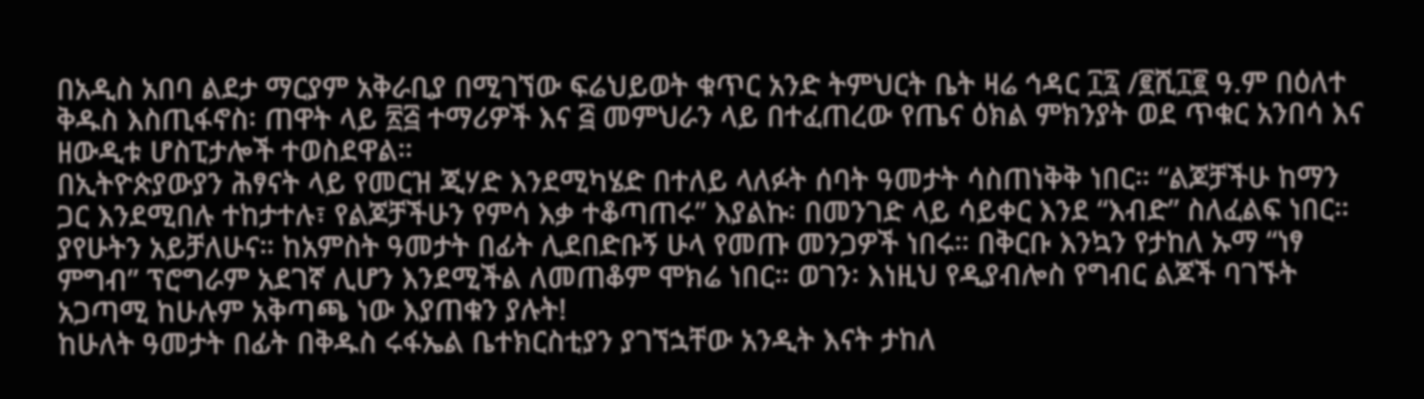በአዲስ አበባ ልደታ ማርያም አቅራቢያ በሚገኘው ፍሬህይወት ቁጥር አንድ ትምህርት ቤት ዛሬ ኅዳር ፲፯ /፪ሺ፲፪ ዓ.ም በዕለተ ቅዱስ እስጢፋኖስ፡ ጠዋት ላይ ፳፭ ተማሪዎች እና ፭ መምህራን ላይ በተፈጠረው የጤና ዕክል ምክንያት ወደ ጥቁር አንበሳ እና ዘውዲቱ ሆስፒታሎች ተወስደዋል።
በኢትዮጵያውያን ሕፃናት ላይ የመርዝ ጂሃድ እንደሚካሄድ በተለይ ላለፉት ሰባት ዓመታት ሳስጠነቅቅ ነበር። “ልጆቻችሁ ከማን ጋር እንደሚበሉ ተከታተሉ፣ የልጆቻችሁን የምሳ እቃ ተቆጣጠሩ” እያልኩ፡ በመንገድ ላይ ሳይቀር እንደ “እብድ” ስለፈልፍ ነበር። ያየሁትን አይቻለሁና። ከአምስት ዓመታት በፊት ሊደበድቡኝ ሁላ የመጡ መንጋዎች ነበሩ። በቅርቡ እንኳን የታከለ ኡማ “ነፃ ምግብ” ፕሮግራም አደገኛ ሊሆን እንደሚችል ለመጠቆም ሞክሬ ነበር። ወገን፡ እነዚህ የዲያብሎስ የግብር ልጆች ባገኙት አጋጣሚ ከሁሉም አቅጣጫ ነው እያጠቁን ያሉት!
ከሁለት ዓመታት በፊት በቅዱስ ሩፋኤል ቤተክርስቲያን ያገኘኋቸው አንዲት እናት ታከለ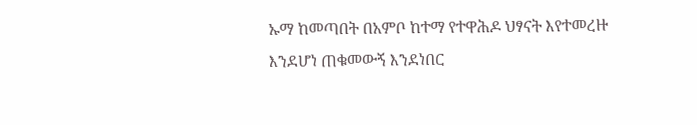ኡማ ከመጣበት በአምቦ ከተማ የተዋሕዶ ህፃናት እየተመረዙ እንደሆነ ጠቁመውኝ እንደነበር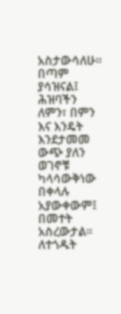አስታውሳለሁ። በጣም ያሳዝናል፤ ሕዝባችን ለምን፣ በምን እና እንዴት እንደታመመ ውጭ ያለን ወገኖቹ ካላሳውቅነው በቀላሉ አያውቀውም፤ በመተት አስረውታል።
ለተጎዱት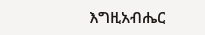እግዚአብሔር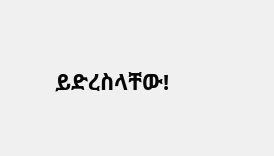ይድረስላቸው!